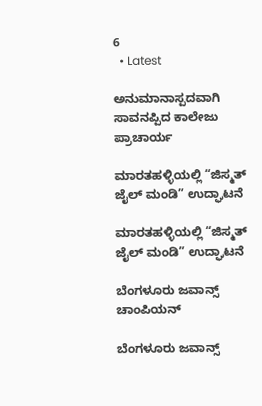6
  • Latest

ಅನುಮಾನಾಸ್ಪದವಾಗಿ ಸಾವನಪ್ಪಿದ ಕಾಲೇಜು ಪ್ರಾಚಾರ್ಯ

ಮಾರತಹಳ್ಳಿಯಲ್ಲಿ “ಜಿಸ್ಮತ್ ಜೈಲ್ ಮಂಡಿ” ಉದ್ಘಾಟನೆ

ಮಾರತಹಳ್ಳಿಯಲ್ಲಿ “ಜಿಸ್ಮತ್ ಜೈಲ್ ಮಂಡಿ” ಉದ್ಘಾಟನೆ

ಬೆಂಗಳೂರು ಜವಾನ್ಸ್ ಚಾಂಪಿಯನ್

ಬೆಂಗಳೂರು ಜವಾನ್ಸ್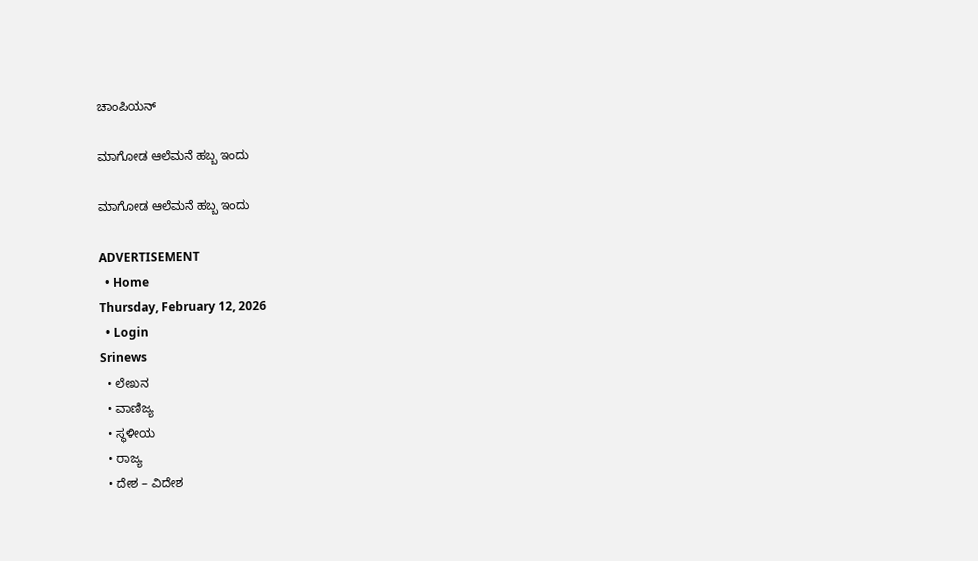ಚಾಂಪಿಯನ್

ಮಾಗೋಡ ಆಲೆಮನೆ ಹಬ್ಬ ಇಂದು

ಮಾಗೋಡ ಆಲೆಮನೆ ಹಬ್ಬ ಇಂದು

ADVERTISEMENT
  • Home
Thursday, February 12, 2026
  • Login
Srinews
  • ಲೇಖನ
  • ವಾಣಿಜ್ಯ
  • ಸ್ಥಳೀಯ
  • ರಾಜ್ಯ
  • ದೇಶ – ವಿದೇಶ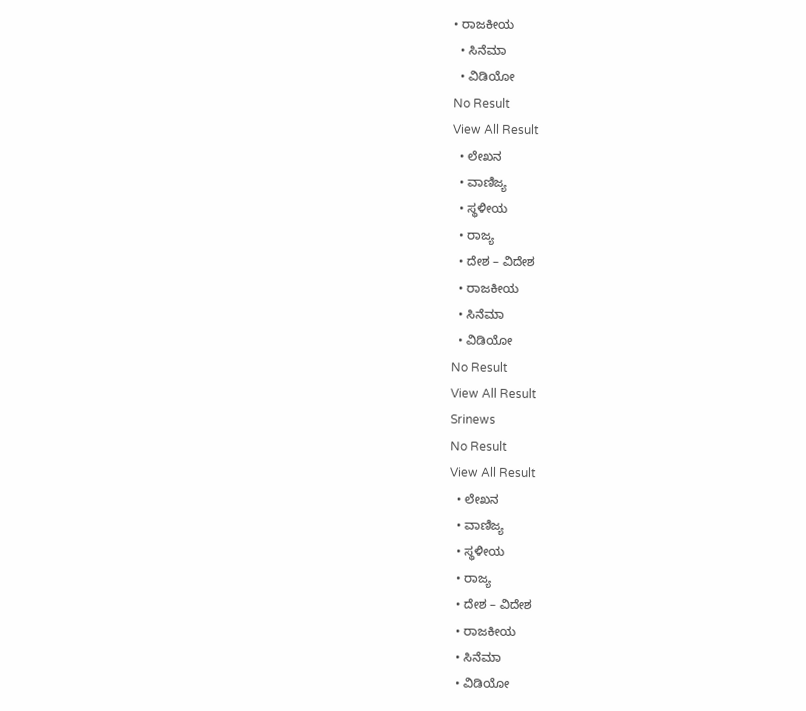• ರಾಜಕೀಯ
  • ಸಿನೆಮಾ
  • ವಿಡಿಯೋ
No Result
View All Result
  • ಲೇಖನ
  • ವಾಣಿಜ್ಯ
  • ಸ್ಥಳೀಯ
  • ರಾಜ್ಯ
  • ದೇಶ – ವಿದೇಶ
  • ರಾಜಕೀಯ
  • ಸಿನೆಮಾ
  • ವಿಡಿಯೋ
No Result
View All Result
Srinews
No Result
View All Result
  • ಲೇಖನ
  • ವಾಣಿಜ್ಯ
  • ಸ್ಥಳೀಯ
  • ರಾಜ್ಯ
  • ದೇಶ – ವಿದೇಶ
  • ರಾಜಕೀಯ
  • ಸಿನೆಮಾ
  • ವಿಡಿಯೋ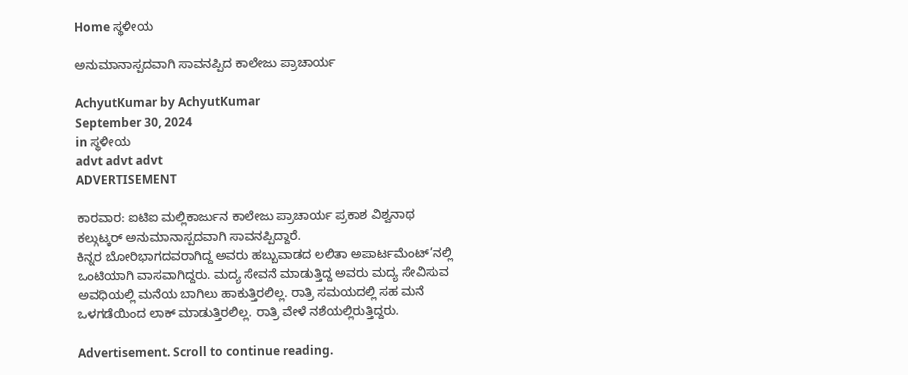Home ಸ್ಥಳೀಯ

ಅನುಮಾನಾಸ್ಪದವಾಗಿ ಸಾವನಪ್ಪಿದ ಕಾಲೇಜು ಪ್ರಾಚಾರ್ಯ

AchyutKumar by AchyutKumar
September 30, 2024
in ಸ್ಥಳೀಯ
advt advt advt
ADVERTISEMENT

ಕಾರವಾರ: ಐಟಿಐ ಮಲ್ಲಿಕಾರ್ಜುನ ಕಾಲೇಜು ಪ್ರಾಚಾರ್ಯ ಪ್ರಕಾಶ ವಿಶ್ವನಾಥ ಕಲ್ಗುಟ್ಕರ್ ಅನುಮಾನಾಸ್ಪದವಾಗಿ ಸಾವನಪ್ಪಿದ್ದಾರೆ.
ಕಿನ್ನರ ಬೋರಿಭಾಗದವರಾಗಿದ್ದ ಅವರು ಹಬ್ಬುವಾಡದ ಲಲಿತಾ ಅಪಾರ್ಟಮೆಂಟ್’ನಲ್ಲಿ ಒಂಟಿಯಾಗಿ ವಾಸವಾಗಿದ್ದರು. ಮದ್ಯ ಸೇವನೆ ಮಾಡುತ್ತಿದ್ದ ಅವರು ಮದ್ಯ ಸೇವಿಸುವ ಅವಧಿಯಲ್ಲಿ ಮನೆಯ ಬಾಗಿಲು ಹಾಕುತ್ತಿರಲಿಲ್ಲ. ರಾತ್ರಿ ಸಮಯದಲ್ಲಿ ಸಹ ಮನೆ ಒಳಗಡೆಯಿಂದ ಲಾಕ್ ಮಾಡುತ್ತಿರಲಿಲ್ಲ. ರಾತ್ರಿ ವೇಳೆ ನಶೆಯಲ್ಲಿರುತ್ತಿದ್ದರು.

Advertisement. Scroll to continue reading.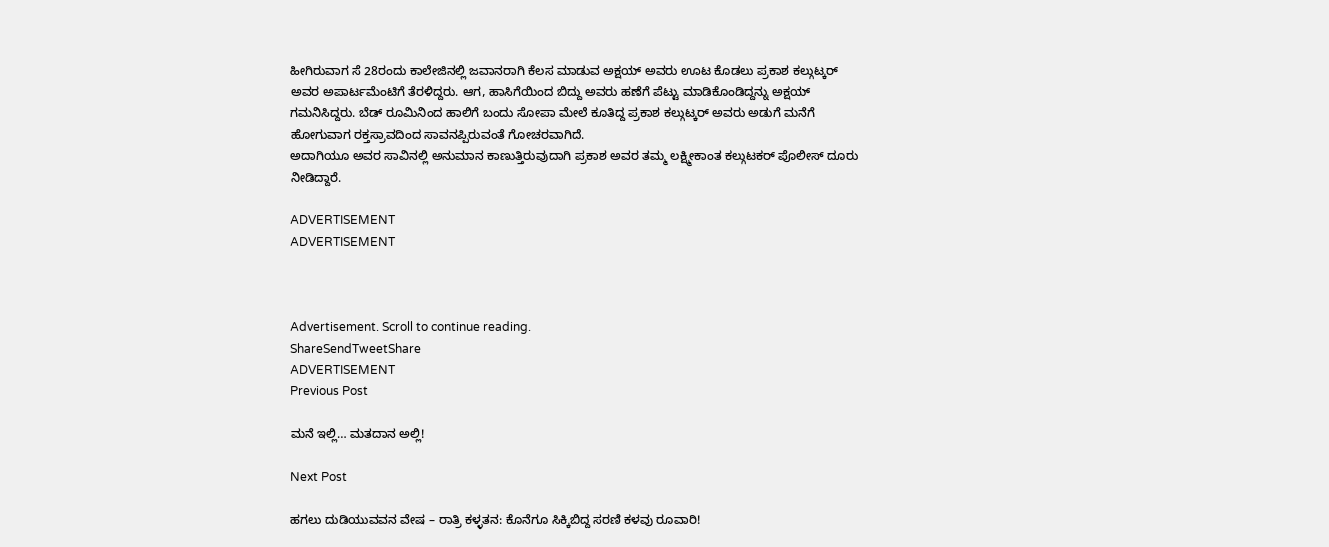ಹೀಗಿರುವಾಗ ಸೆ 28ರಂದು ಕಾಲೇಜಿನಲ್ಲಿ ಜವಾನರಾಗಿ ಕೆಲಸ ಮಾಡುವ ಅಕ್ಷಯ್ ಅವರು ಊಟ ಕೊಡಲು ಪ್ರಕಾಶ ಕಲ್ಗುಟ್ಕರ್ ಅವರ ಅಪಾರ್ಟಮೆಂಟಿಗೆ ತೆರಳಿದ್ದರು. ಆಗ, ಹಾಸಿಗೆಯಿಂದ ಬಿದ್ದು ಅವರು ಹಣೆಗೆ ಪೆಟ್ಟು ಮಾಡಿಕೊಂಡಿದ್ದನ್ನು ಅಕ್ಷಯ್ ಗಮನಿಸಿದ್ದರು. ಬೆಡ್ ರೂಮಿನಿಂದ ಹಾಲಿಗೆ ಬಂದು ಸೋಪಾ ಮೇಲೆ ಕೂತಿದ್ದ ಪ್ರಕಾಶ ಕಲ್ಗುಟ್ಕರ್ ಅವರು ಅಡುಗೆ ಮನೆಗೆ ಹೋಗುವಾಗ ರಕ್ತಸ್ರಾವದಿಂದ ಸಾವನಪ್ಪಿರುವಂತೆ ಗೋಚರವಾಗಿದೆ.
ಅದಾಗಿಯೂ ಅವರ ಸಾವಿನಲ್ಲಿ ಅನುಮಾನ ಕಾಣುತ್ತಿರುವುದಾಗಿ ಪ್ರಕಾಶ ಅವರ ತಮ್ಮ ಲಕ್ಷ್ಮೀಕಾಂತ ಕಲ್ಗುಟಕರ್ ಪೊಲೀಸ್ ದೂರು ನೀಡಿದ್ದಾರೆ.

ADVERTISEMENT
ADVERTISEMENT



Advertisement. Scroll to continue reading.
ShareSendTweetShare
ADVERTISEMENT
Previous Post

ಮನೆ ಇಲ್ಲಿ… ಮತದಾನ ಅಲ್ಲಿ!

Next Post

ಹಗಲು ದುಡಿಯುವವನ ವೇಷ – ರಾತ್ರಿ ಕಳ್ಳತನ: ಕೊನೆಗೂ ಸಿಕ್ಕಿಬಿದ್ದ ಸರಣಿ ಕಳವು ರೂವಾರಿ!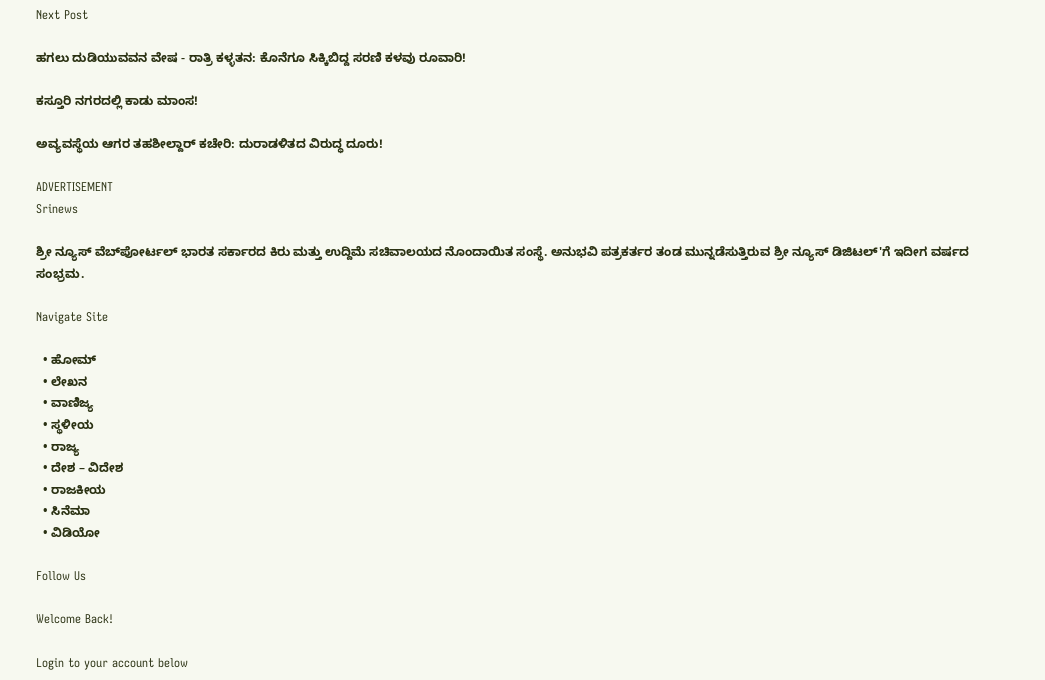Next Post

ಹಗಲು ದುಡಿಯುವವನ ವೇಷ - ರಾತ್ರಿ ಕಳ್ಳತನ: ಕೊನೆಗೂ ಸಿಕ್ಕಿಬಿದ್ದ ಸರಣಿ ಕಳವು ರೂವಾರಿ!

ಕಸ್ತೂರಿ ನಗರದಲ್ಲಿ ಕಾಡು ಮಾಂಸ!

ಅವ್ಯವಸ್ಥೆಯ ಆಗರ ತಹಶೀಲ್ದಾರ್ ಕಚೇರಿ: ದುರಾಡಳಿತದ ವಿರುದ್ಧ ದೂರು!

ADVERTISEMENT
Srinews

ಶ್ರೀ ನ್ಯೂಸ್ ವೆಬ್‌ಪೋರ್ಟಲ್ ಭಾರತ ಸರ್ಕಾರದ ಕಿರು ಮತ್ತು ಉದ್ದಿಮೆ ಸಚಿವಾಲಯದ ನೊಂದಾಯಿತ ಸಂಸ್ಥೆ. ಅನುಭವಿ ಪತ್ರಕರ್ತರ ತಂಡ ಮುನ್ನಡೆಸುತ್ತಿರುವ ಶ್ರೀ ನ್ಯೂಸ್ ಡಿಜಿಟಲ್'ಗೆ ಇದೀಗ ವರ್ಷದ ಸಂಭ್ರಮ.

Navigate Site

  • ಹೋಮ್
  • ಲೇಖನ
  • ವಾಣಿಜ್ಯ
  • ಸ್ಥಳೀಯ
  • ರಾಜ್ಯ
  • ದೇಶ – ವಿದೇಶ
  • ರಾಜಕೀಯ
  • ಸಿನೆಮಾ
  • ವಿಡಿಯೋ

Follow Us

Welcome Back!

Login to your account below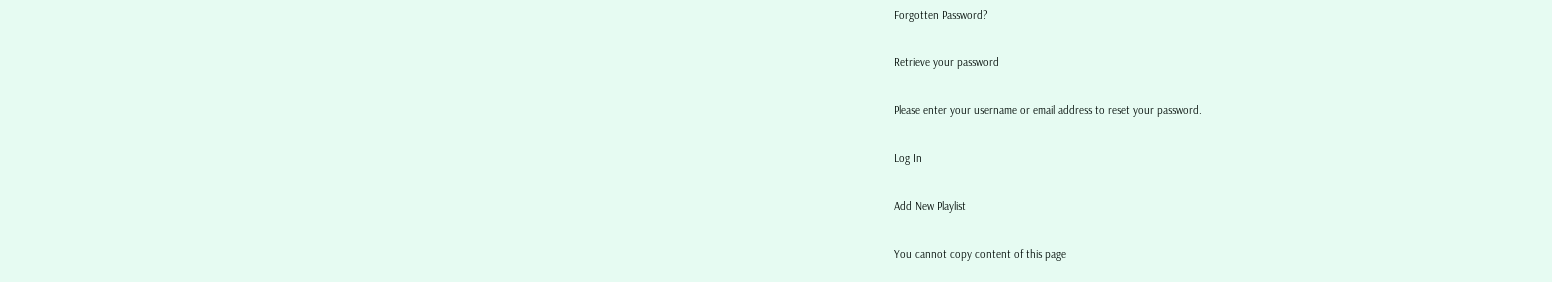Forgotten Password?

Retrieve your password

Please enter your username or email address to reset your password.

Log In

Add New Playlist

You cannot copy content of this page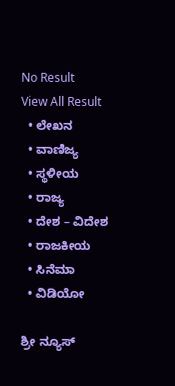No Result
View All Result
  • ಲೇಖನ
  • ವಾಣಿಜ್ಯ
  • ಸ್ಥಳೀಯ
  • ರಾಜ್ಯ
  • ದೇಶ – ವಿದೇಶ
  • ರಾಜಕೀಯ
  • ಸಿನೆಮಾ
  • ವಿಡಿಯೋ

ಶ್ರೀ ನ್ಯೂಸ್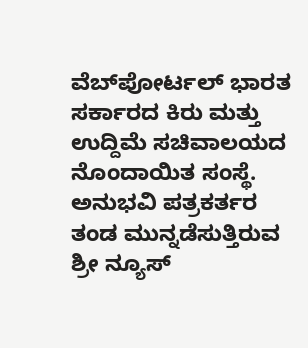ವೆಬ್‌ಪೋರ್ಟಲ್ ಭಾರತ ಸರ್ಕಾರದ ಕಿರು ಮತ್ತು ಉದ್ದಿಮೆ ಸಚಿವಾಲಯದ ನೊಂದಾಯಿತ ಸಂಸ್ಥೆ. ಅನುಭವಿ ಪತ್ರಕರ್ತರ ತಂಡ ಮುನ್ನಡೆಸುತ್ತಿರುವ ಶ್ರೀ ನ್ಯೂಸ್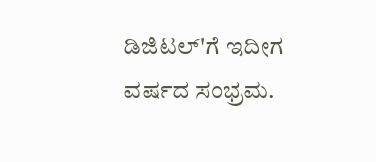ಡಿಜಿಟಲ್'ಗೆ ಇದೀಗ ವರ್ಷದ ಸಂಭ್ರಮ.